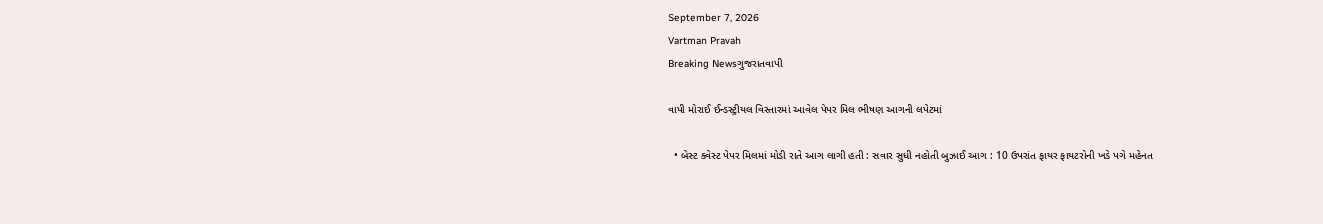September 7, 2026
Vartman Pravah
Breaking Newsગુજરાતવાપી

વાપી મોરાઈ ઈન્‍ડસ્‍ટ્રીયલ વિસ્‍તારમાં આવેલ પેપર મિલ ભીષણ આગની લપેટમાં

  • બેસ્‍ટ ક્‍વેસ્‍ટ પેપર મિલમાં મોડી રાતે આગ લાગી હતી : સવાર સુધી નહોતી બુઝાઈ આગ : 10 ઉપરાંત ફાયર ફાયટરોની ખડે પગે મહેનત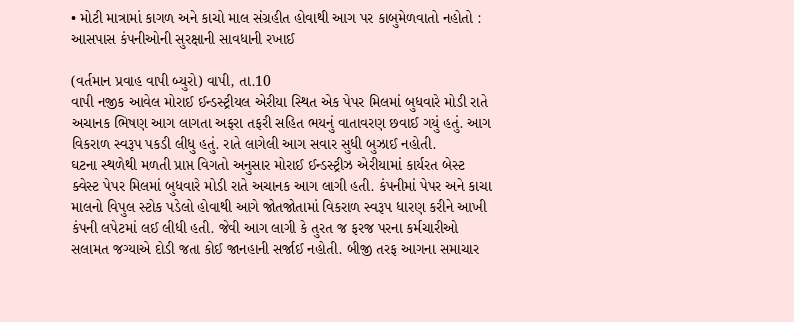• મોટી માત્રામાં કાગળ અને કાચો માલ સંગ્રહીત હોવાથી આગ પર કાબુમેળવાતો નહોતો : આસપાસ કંપનીઓની સુરક્ષાની સાવધાની રખાઈ

(વર્તમાન પ્રવાહ વાપી બ્‍યુરો) વાપી, તા.10
વાપી નજીક આવેલ મોરાઈ ઈન્‍ડસ્‍ટ્રીયલ એરીયા સ્‍થિત એક પેપર મિલમાં બુધવારે મોડી રાતે અચાનક ભિષણ આગ લાગતા અફરા તફરી સહિત ભયનું વાતાવરણ છવાઈ ગયું હતું. આગ વિકરાળ સ્‍વરૂપ પકડી લીધુ હતું. રાતે લાગેલી આગ સવાર સુધી બુઝાઈ નહોતી.
ઘટના સ્‍થળેથી મળતી પ્રાપ્ત વિગતો અનુસાર મોરાઈ ઈન્‍ડસ્‍ટ્રીઝ એરીયામાં કાર્યરત બેસ્‍ટ ક્‍વેસ્‍ટ પેપર મિલમાં બુધવારે મોડી રાતે અચાનક આગ લાગી હતી. કંપનીમાં પેપર અને કાચા માલનો વિપુલ સ્‍ટોક પડેલો હોવાથી આગે જોતજોતામાં વિકરાળ સ્‍વરૂપ ધારણ કરીને આખી કંપની લપેટમાં લઈ લીધી હતી. જેવી આગ લાગી કે તુરત જ ફરજ પરના કર્મચારીઓ સલામત જગ્‍યાએ દોડી જતા કોઈ જાનહાની સર્જાઈ નહોતી. બીજી તરફ આગના સમાચાર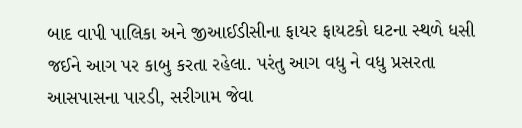બાદ વાપી પાલિકા અને જીઆઈડીસીના ફાયર ફાયટકો ઘટના સ્‍થળે ધસી જઈને આગ પર કાબુ કરતા રહેલા. પરંતુ આગ વધુ ને વધુ પ્રસરતા આસપાસના પારડી, સરીગામ જેવા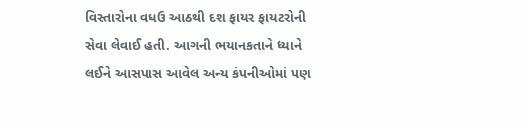વિસ્‍તારોના વધઉ આઠથી દશ ફાયર ફાયટરોની સેવા લેવાઈ હતી. આગની ભયાનકતાને ધ્‍યાને લઈને આસપાસ આવેલ અન્‍ય કંપનીઓમાં પણ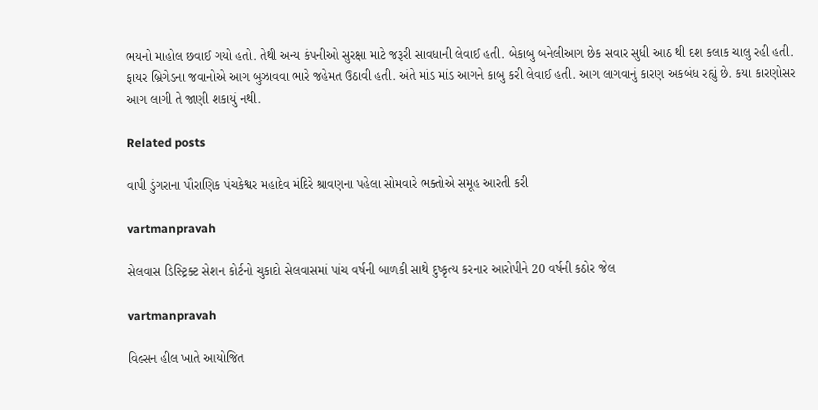ભયનો માહોલ છવાઈ ગયો હતો. તેથી અન્‍ય કંપનીઓ સુરક્ષા માટે જરૂરી સાવધાની લેવાઈ હતી. બેકાબુ બનેલીઆગ છેક સવાર સુધી આઠ થી દશ કલાક ચાલુ રહી હતી. ફાયર બ્રિગેડના જવાનોએ આગ બુઝાવવા ભારે જહેમત ઉઠાવી હતી. અંતે માંડ માંડ આગને કાબુ કરી લેવાઈ હતી. આગ લાગવાનું કારણ અકબંધ રહ્યું છે. કયા કારણોસર આગ લાગી તે જાણી શકાયું નથી.

Related posts

વાપી ડુંગરાના પૌરાણિક પંચકેશ્વર મહાદેવ મંદિરે શ્રાવણના પહેલા સોમવારે ભક્‍તોએ સમૂહ આરતી કરી

vartmanpravah

સેલવાસ ડિસ્‍ટ્રિક્‍ટ સેશન કોર્ટનો ચુકાદો સેલવાસમાં પાંચ વર્ષની બાળકી સાથે દુષ્‍કૃત્‍ય કરનાર આરોપીને 20 વર્ષની કઠોર જેલ

vartmanpravah

વિલ્સન હીલ ખાતે આયોજિત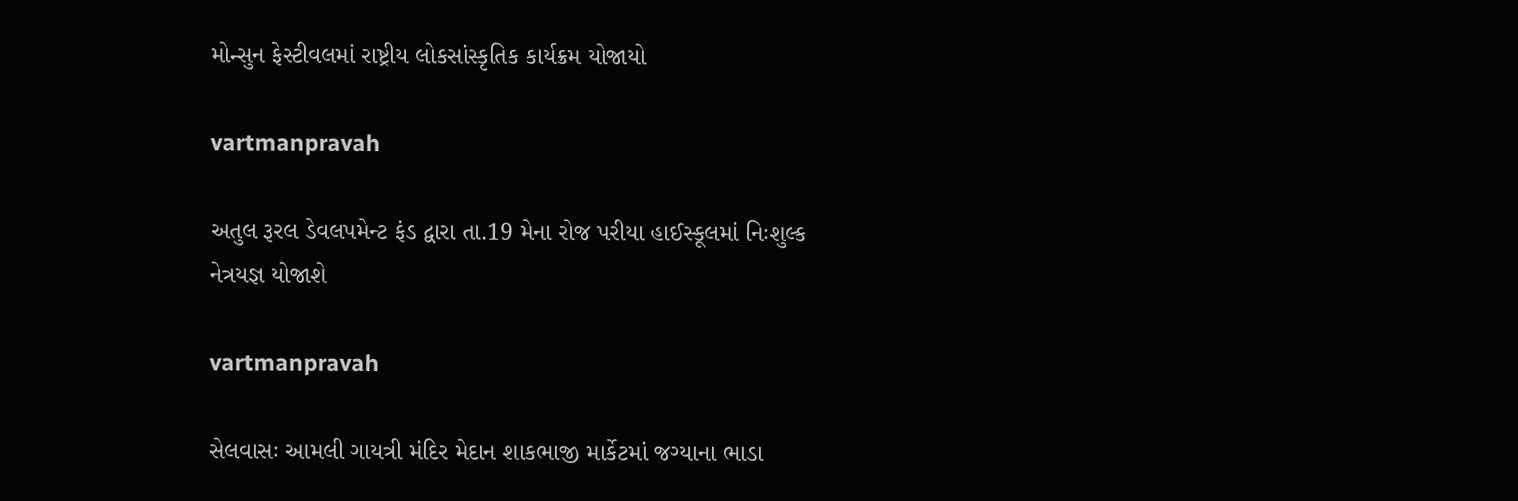મોન્સુન ફેસ્ટીવલમાં રાષ્ટ્રીય લોકસાંસ્કૃતિક કાર્યક્રમ યોજાયો

vartmanpravah

અતુલ રૂરલ ડેવલપમેન્‍ટ ફંડ દ્વારા તા.19 મેના રોજ પરીયા હાઈસ્‍કૂલમાં નિઃશુલ્‍ક નેત્રયજ્ઞ યોજાશે

vartmanpravah

સેલવાસઃ આમલી ગાયત્રી મંદિર મેદાન શાકભાજી માર્કેટમાં જગ્‍યાના ભાડા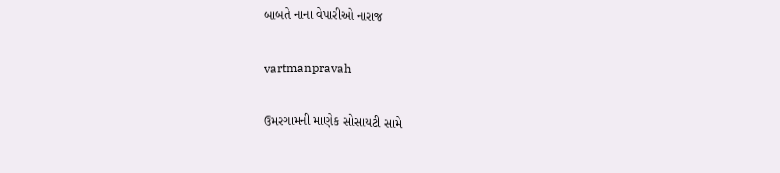બાબતે નાના વેપારીઓ નારાજ

vartmanpravah

ઉમરગામની માણેક સોસાયટી સામે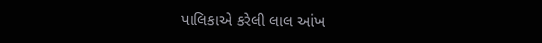પાલિકાએ કરેલી લાલ આંખ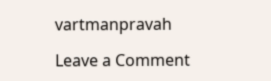vartmanpravah

Leave a Comment